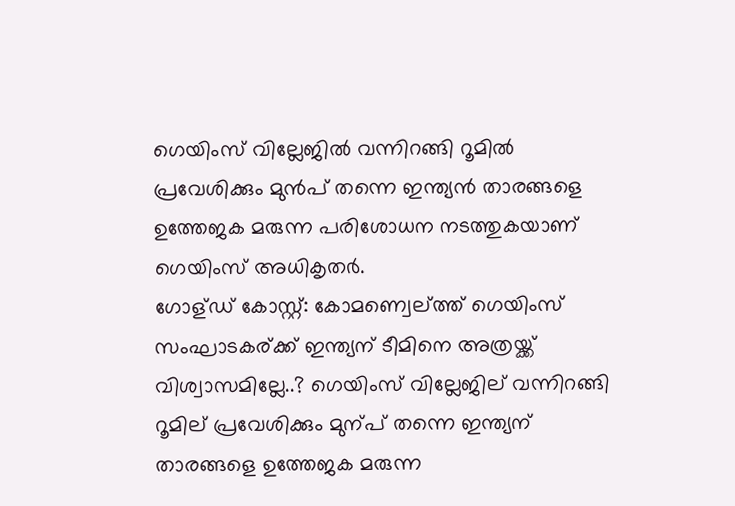ഗെയിംസ് വില്ലേജില്‍ വന്നിറങ്ങി റൂമില്‍ പ്രവേശിക്കും മുന്‍പ് തന്നെ ഇന്ത്യന്‍ താരങ്ങളെ ഉത്തേജക മരുന്ന പരിശോധന നടത്തുകയാണ് ഗെയിംസ് അധികൃതര്‍.
ഗോള്ഡ് കോസ്റ്റ്: കോമണ്വെല്ത്ത് ഗെയിംസ് സംഘാടകര്ക്ക് ഇന്ത്യന് ടീമിനെ അത്രയ്ക്ക് വിശ്വാസമില്ലേ..? ഗെയിംസ് വില്ലേജില് വന്നിറങ്ങി റൂമില് പ്രവേശിക്കും മുന്പ് തന്നെ ഇന്ത്യന് താരങ്ങളെ ഉത്തേജക മരുന്ന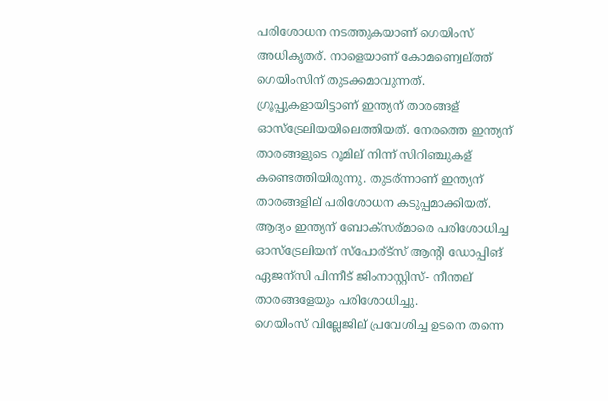പരിശോധന നടത്തുകയാണ് ഗെയിംസ് അധികൃതര്. നാളെയാണ് കോമണ്വെല്ത്ത് ഗെയിംസിന് തുടക്കമാവുന്നത്.
ഗ്രൂപ്പുകളായിട്ടാണ് ഇന്ത്യന് താരങ്ങള് ഓസ്ട്രേലിയയിലെത്തിയത്. നേരത്തെ ഇന്ത്യന് താരങ്ങളുടെ റൂമില് നിന്ന് സിറിഞ്ചുകള് കണ്ടെത്തിയിരുന്നു. തുടര്ന്നാണ് ഇന്ത്യന് താരങ്ങളില് പരിശോധന കടുപ്പമാക്കിയത്. ആദ്യം ഇന്ത്യന് ബോക്സര്മാരെ പരിശോധിച്ച ഓസ്ട്രേലിയന് സ്പോര്ട്സ് ആന്റി ഡോപ്പിങ് ഏജന്സി പിന്നീട് ജിംനാസ്റ്റിസ്- നീന്തല് താരങ്ങളേയും പരിശോധിച്ചു.
ഗെയിംസ് വില്ലേജില് പ്രവേശിച്ച ഉടനെ തന്നെ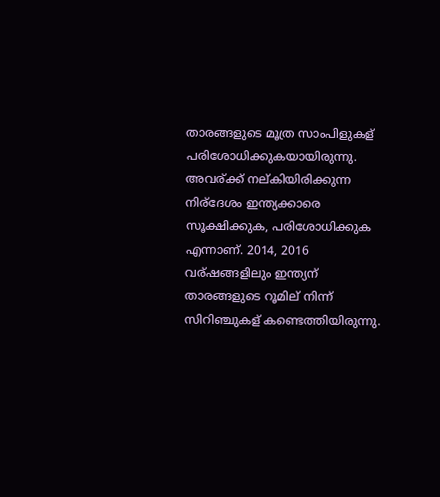താരങ്ങളുടെ മൂത്ര സാംപിളുകള് പരിശോധിക്കുകയായിരുന്നു. അവര്ക്ക് നല്കിയിരിക്കുന്ന നിര്ദേശം ഇന്ത്യക്കാരെ സൂക്ഷിക്കുക, പരിശോധിക്കുക എന്നാണ്. 2014, 2016 വര്ഷങ്ങളിലും ഇന്ത്യന് താരങ്ങളുടെ റൂമില് നിന്ന് സിറിഞ്ചുകള് കണ്ടെത്തിയിരുന്നു.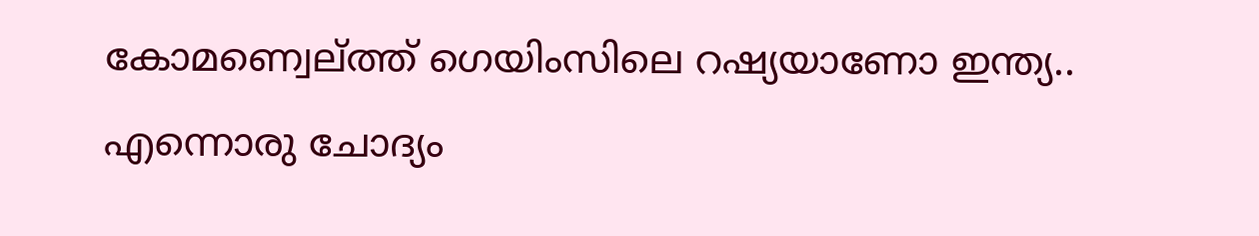കോമണ്വെല്ത്ത് ഗെയിംസിലെ റഷ്യയാണോ ഇന്ത്യ.. എന്നൊരു ചോദ്യം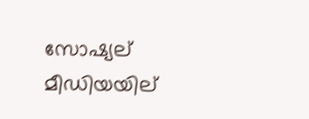സോഷ്യല് മീഡിയയില്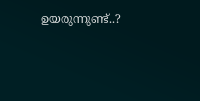ഉയരുന്നുണ്ട്..?